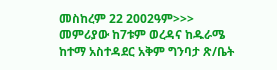መስከረም 22 2002ዓም>>>
መምሪያው ከ7ቱም ወረዳና ከዱራሜ ከተማ አስተዳደር አቅም ግንባታ ጽ/ቤት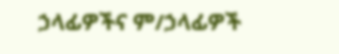ኃላፊዎችና ም/ኃላፊዎች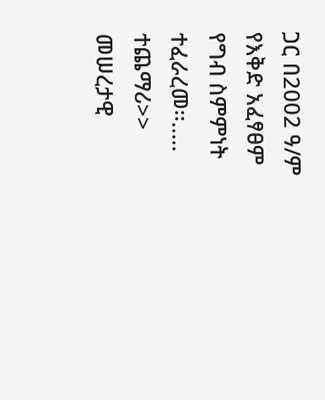ጋር በ2002 ዓ/ም የእቅድ አፈፃፀም የግብ ስምምነት ተፈራረመ፡፡..... ተጨማሪ>>
መሠረታዊ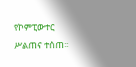የኮምፒውተር ሥልጠና ተሰጠ፡፡